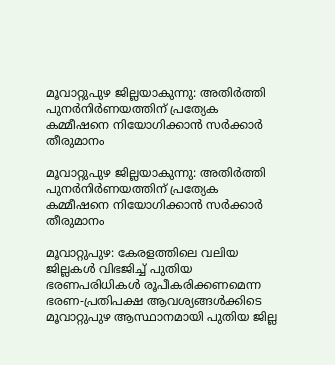മൂവാറ്റുപുഴ ജില്ലയാകുന്നു: അതിര്‍ത്തി പുനര്‍നിര്‍ണയത്തിന് പ്രത്യേക കമ്മീഷനെ നിയോഗിക്കാന്‍ സര്‍ക്കാര്‍ തീരുമാനം

മൂവാറ്റുപുഴ ജില്ലയാകുന്നു: അതിര്‍ത്തി പുനര്‍നിര്‍ണയത്തിന് പ്രത്യേക കമ്മീഷനെ നിയോഗിക്കാന്‍ സര്‍ക്കാര്‍ തീരുമാനം

മൂവാറ്റുപുഴ: കേരളത്തിലെ വലിയ ജില്ലകള്‍ വിഭജിച്ച് പുതിയ ഭരണപരിധികള്‍ രൂപീകരിക്കണമെന്ന ഭരണ-പ്രതിപക്ഷ ആവശ്യങ്ങള്‍ക്കിടെ മൂവാറ്റുപുഴ ആസ്ഥാനമായി പുതിയ ജില്ല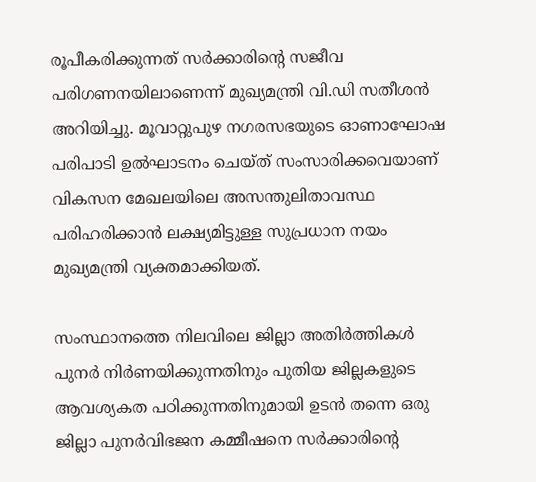രൂപീകരിക്കുന്നത് സര്‍ക്കാരിന്റെ സജീവ പരിഗണനയിലാണെന്ന് മുഖ്യമന്ത്രി വി.ഡി സതീശന്‍ അറിയിച്ചു. മൂവാറ്റുപുഴ നഗരസഭയുടെ ഓണാഘോഷ പരിപാടി ഉല്‍ഘാടനം ചെയ്ത് സംസാരിക്കവെയാണ് വികസന മേഖലയിലെ അസന്തുലിതാവസ്ഥ പരിഹരിക്കാന്‍ ലക്ഷ്യമിട്ടുള്ള സുപ്രധാന നയം മുഖ്യമന്ത്രി വ്യക്തമാക്കിയത്.

സംസ്ഥാനത്തെ നിലവിലെ ജില്ലാ അതിര്‍ത്തികള്‍ പുനര്‍ നിര്‍ണയിക്കുന്നതിനും പുതിയ ജില്ലകളുടെ ആവശ്യകത പഠിക്കുന്നതിനുമായി ഉടന്‍ തന്നെ ഒരു ജില്ലാ പുനര്‍വിഭജന കമ്മീഷനെ സര്‍ക്കാരിന്റെ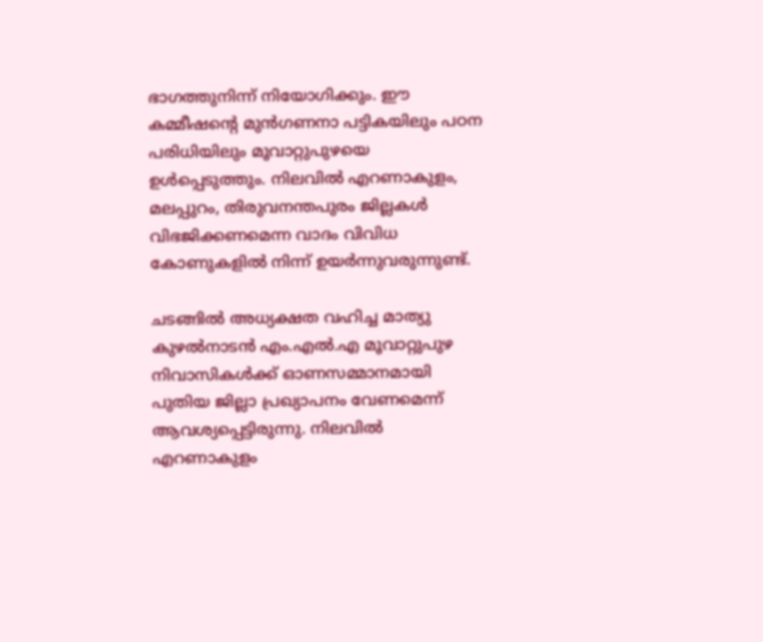ഭാഗത്തുനിന്ന് നിയോഗിക്കും. ഈ കമ്മീഷന്റെ മുന്‍ഗണനാ പട്ടികയിലും പഠന പരിധിയിലും മൂവാറ്റുപുഴയെ ഉള്‍പ്പെടുത്തും. നിലവില്‍ എറണാകുളം, മലപ്പുറം, തിരുവനന്തപുരം ജില്ലകള്‍ വിഭജിക്കണമെന്ന വാദം വിവിധ കോണുകളില്‍ നിന്ന് ഉയര്‍ന്നുവരുന്നുണ്ട്.

ചടങ്ങില്‍ അധ്യക്ഷത വഹിച്ച മാത്യു കുഴല്‍നാടന്‍ എം.എല്‍.എ മൂവാറ്റുപുഴ നിവാസികള്‍ക്ക് ഓണസമ്മാനമായി പുതിയ ജില്ലാ പ്രഖ്യാപനം വേണമെന്ന് ആവശ്യപ്പെട്ടിരുന്നു. നിലവില്‍ എറണാകുളം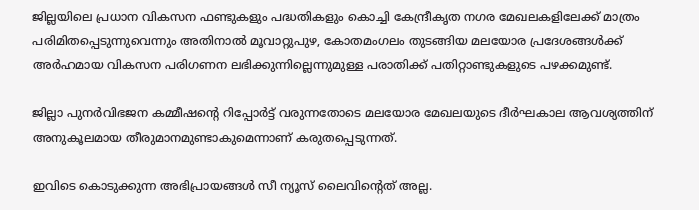ജില്ലയിലെ പ്രധാന വികസന ഫണ്ടുകളും പദ്ധതികളും കൊച്ചി കേന്ദ്രീകൃത നഗര മേഖലകളിലേക്ക് മാത്രം പരിമിതപ്പെടുന്നുവെന്നും അതിനാല്‍ മൂവാറ്റുപുഴ, കോതമംഗലം തുടങ്ങിയ മലയോര പ്രദേശങ്ങള്‍ക്ക് അര്‍ഹമായ വികസന പരിഗണന ലഭിക്കുന്നില്ലെന്നുമുള്ള പരാതിക്ക് പതിറ്റാണ്ടുകളുടെ പഴക്കമുണ്ട്.

ജില്ലാ പുനര്‍വിഭജന കമ്മീഷന്റെ റിപ്പോര്‍ട്ട് വരുന്നതോടെ മലയോര മേഖലയുടെ ദീര്‍ഘകാല ആവശ്യത്തിന് അനുകൂലമായ തീരുമാനമുണ്ടാകുമെന്നാണ് കരുതപ്പെടുന്നത്.

ഇവിടെ കൊടുക്കുന്ന അഭിപ്രായങ്ങള്‍ സീ ന്യൂസ് ലൈവിന്റെത് അല്ല.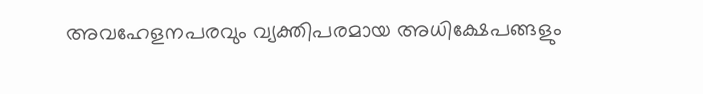അവഹേളനപരവും വ്യക്തിപരമായ അധിക്ഷേപങ്ങളും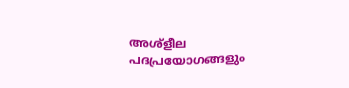അശ്‌ളീല പദപ്രയോഗങ്ങളും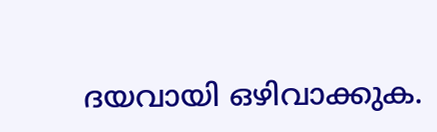ദയവായി ഒഴിവാക്കുക.